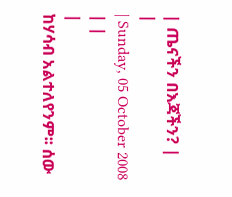| ጤናችን በእጃችን? |
|
| Sunday, 05 October 2008 | |
|
ከሃሳብ አልተለየንም፡፡ ሰው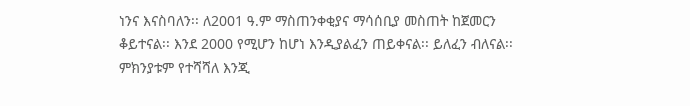ነንና እናስባለን፡፡ ለ2001 ዓ.ም ማስጠንቀቂያና ማሳሰቢያ መስጠት ከጀመርን ቆይተናል፡፡ እንደ 2000 የሚሆን ከሆነ እንዲያልፈን ጠይቀናል፡፡ ይለፈን ብለናል፡፡ ምክንያቱም የተሻሻለ እንጂ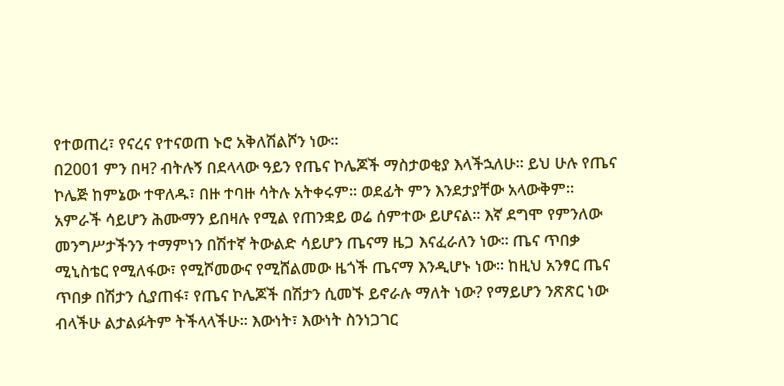የተወጠረ፣ የናረና የተናወጠ ኑሮ አቅለሽልሾን ነው፡፡
በ2001 ምን በዛ? ብትሉኝ በደላላው ዓይን የጤና ኮሌጆች ማስታወቂያ እላችኋለሁ፡፡ ይህ ሁሉ የጤና ኮሌጅ ከምኔው ተዋለዱ፣ በዙ ተባዙ ሳትሉ አትቀሩም፡፡ ወደፊት ምን እንደታያቸው አላውቅም፡፡ አምራች ሳይሆን ሕሙማን ይበዛሉ የሚል የጠንቋይ ወሬ ሰምተው ይሆናል፡፡ እኛ ደግሞ የምንለው መንግሥታችንን ተማምነን በሽተኛ ትውልድ ሳይሆን ጤናማ ዜጋ እናፈራለን ነው፡፡ ጤና ጥበቃ ሚኒስቴር የሚለፋው፣ የሚሾመውና የሚሸልመው ዜጎች ጤናማ እንዲሆኑ ነው፡፡ ከዚህ አንፃር ጤና ጥበቃ በሽታን ሲያጠፋ፣ የጤና ኮሌጆች በሽታን ሲመኙ ይኖራሉ ማለት ነው? የማይሆን ንጽጽር ነው ብላችሁ ልታልፉትም ትችላላችሁ፡፡ እውነት፣ እውነት ስንነጋገር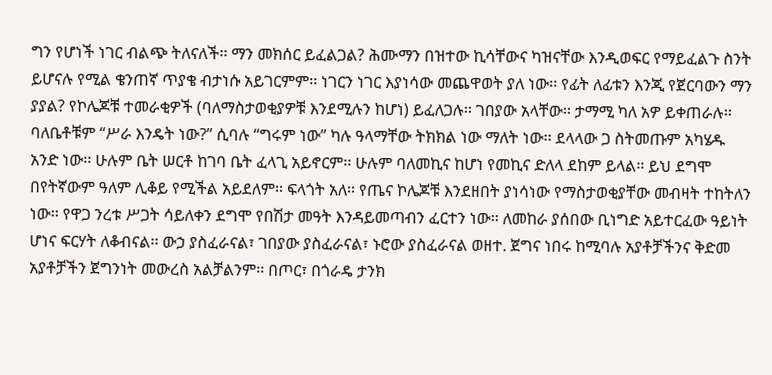ግን የሆነች ነገር ብልጭ ትለናለች፡፡ ማን መክሰር ይፈልጋል? ሕሙማን በዝተው ኪሳቸውና ካዝናቸው እንዲወፍር የማይፈልጉ ስንት ይሆናሉ የሚል ቄንጠኛ ጥያቄ ብታነሱ አይገርምም፡፡ ነገርን ነገር እያነሳው መጨዋወት ያለ ነው፡፡ የፊት ለፊቱን እንጂ የጀርባውን ማን ያያል? የኮሌጆቹ ተመራቂዎች (ባለማስታወቂያዎቹ እንደሚሉን ከሆነ) ይፈለጋሉ፡፡ ገበያው አላቸው፡፡ ታማሚ ካለ አዎ ይቀጠራሉ፡፡ ባለቤቶቹም “ሥራ እንዴት ነው?” ሲባሉ “ግሩም ነው” ካሉ ዓላማቸው ትክክል ነው ማለት ነው፡፡ ደላላው ጋ ስትመጡም አካሄዱ አንድ ነው፡፡ ሁሉም ቤት ሠርቶ ከገባ ቤት ፈላጊ አይኖርም፡፡ ሁሉም ባለመኪና ከሆነ የመኪና ድለላ ደከም ይላል፡፡ ይህ ደግሞ በየትኛውም ዓለም ሊቆይ የሚችል አይደለም፡፡ ፍላጎት አለ፡፡ የጤና ኮሌጆቹ እንደዘበት ያነሳነው የማስታወቂያቸው መብዛት ተከትለን ነው፡፡ የዋጋ ንረቱ ሥጋት ሳይለቀን ደግሞ የበሽታ መዓት እንዳይመጣብን ፈርተን ነው፡፡ ለመከራ ያሰበው ቢነግድ አይተርፈው ዓይነት ሆነና ፍርሃት ለቆብናል፡፡ ውኃ ያስፈራናል፣ ገበያው ያስፈራናል፣ ኑሮው ያስፈራናል ወዘተ. ጀግና ነበሩ ከሚባሉ አያቶቻችንና ቅድመ አያቶቻችን ጀግንነት መውረስ አልቻልንም፡፡ በጦር፣ በጎራዴ ታንክ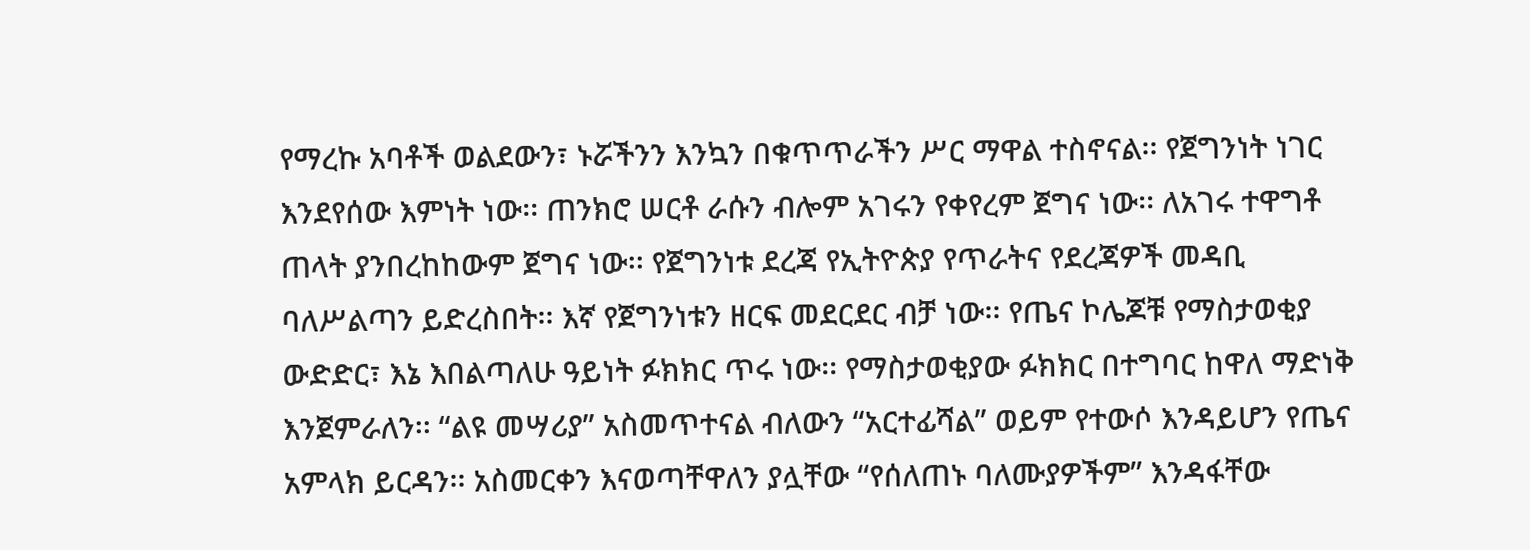የማረኩ አባቶች ወልደውን፣ ኑሯችንን እንኳን በቁጥጥራችን ሥር ማዋል ተስኖናል፡፡ የጀግንነት ነገር እንደየሰው እምነት ነው፡፡ ጠንክሮ ሠርቶ ራሱን ብሎም አገሩን የቀየረም ጀግና ነው፡፡ ለአገሩ ተዋግቶ ጠላት ያንበረከከውም ጀግና ነው፡፡ የጀግንነቱ ደረጃ የኢትዮጵያ የጥራትና የደረጃዎች መዳቢ ባለሥልጣን ይድረስበት፡፡ እኛ የጀግንነቱን ዘርፍ መደርደር ብቻ ነው፡፡ የጤና ኮሌጆቹ የማስታወቂያ ውድድር፣ እኔ እበልጣለሁ ዓይነት ፉክክር ጥሩ ነው፡፡ የማስታወቂያው ፉክክር በተግባር ከዋለ ማድነቅ እንጀምራለን፡፡ “ልዩ መሣሪያ” አስመጥተናል ብለውን “አርተፊሻል” ወይም የተውሶ እንዳይሆን የጤና አምላክ ይርዳን፡፡ አስመርቀን እናወጣቸዋለን ያሏቸው “የሰለጠኑ ባለሙያዎችም” እንዳፋቸው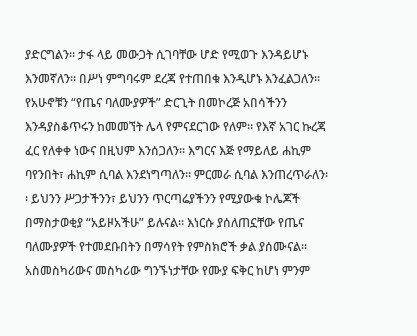ያድርግልን፡፡ ታፋ ላይ መውጋት ሲገባቸው ሆድ የሚወጉ እንዳይሆኑ እንመኛለን፡፡ በሥነ ምግባሩም ደረጃ የተጠበቁ እንዲሆኑ እንፈልጋለን፡፡ የአሁኖቹን “የጤና ባለሙያዎች” ድርጊት በመኮረጅ አበሳችንን እንዳያስቆጥሩን ከመመኘት ሌላ የምናደርገው የለም፡፡ የእኛ አገር ኩረጃ ፈር የለቀቀ ነውና በዚህም እንሰጋለን፡፡ እግርና እጅ የማይለይ ሐኪም ባየንበት፣ ሐኪም ሲባል እንደነግጣለን፡፡ ምርመራ ሲባል እንጠረጥራለን፡፡ ይህንን ሥጋታችንን፣ ይህንን ጥርጣሬያችንን የሚያውቁ ኮሌጆች በማስታወቂያ “አይዞአችሁ” ይሉናል፡፡ እነርሱ ያሰለጠኗቸው የጤና ባለሙያዎች የተመደቡበትን በማሳየት የምስክሮች ቃል ያሰሙናል፡፡ አስመስካሪውና መስካሪው ግንኙነታቸው የሙያ ፍቅር ከሆነ ምንም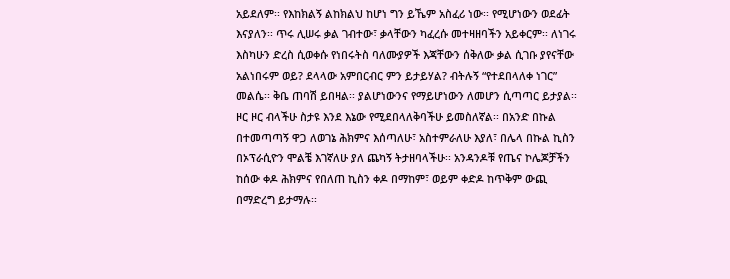አይደለም፡፡ የእከክልኝ ልከክልህ ከሆነ ግን ይኼም አስፈሪ ነው፡፡ የሚሆነውን ወደፊት እናያለን፡፡ ጥሩ ሊሠሩ ቃል ገብተው፣ ቃላቸውን ካፈረሱ መተዛዘባችን አይቀርም፡፡ ለነገሩ እስካሁን ድረስ ሲወቀሱ የነበሩትስ ባለሙያዎች እጃቸውን ሰቅለው ቃል ሲገቡ ያየናቸው አልነበሩም ወይ? ደላላው አምበርብር ምን ይታይሃል? ብትሉኝ “የተደበላለቀ ነገር” መልሴ፡፡ ቅቤ ጠባሽ ይበዛል፡፡ ያልሆነውንና የማይሆነውን ለመሆን ሲጣጣር ይታያል፡፡ ዞር ዞር ብላችሁ ስታዩ እንደ እኔው የሚደበላለቅባችሁ ይመስለኛል፡፡ በአንድ በኩል በተመጣጣኝ ዋጋ ለወገኔ ሕክምና እሰጣለሁ፣ አስተምራለሁ እያለ፣ በሌላ በኩል ኪስን በኦፕራሲዮን ሞልቼ እገኛለሁ ያለ ጨካኝ ትታዘባላችሁ፡፡ አንዳንዶቹ የጤና ኮሌጆቻችን ከሰው ቀዶ ሕክምና የበለጠ ኪስን ቀዶ በማከም፣ ወይም ቀድዶ ከጥቅም ውጪ በማድረግ ይታማሉ፡፡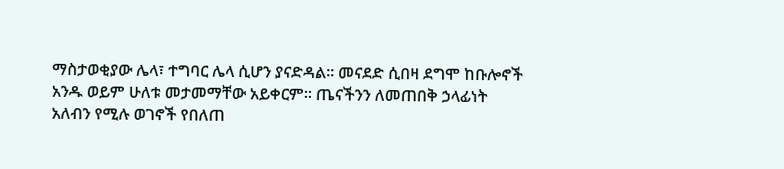ማስታወቂያው ሌላ፣ ተግባር ሌላ ሲሆን ያናድዳል፡፡ መናደድ ሲበዛ ደግሞ ከቡሎኖች አንዱ ወይም ሁለቱ መታመማቸው አይቀርም፡፡ ጤናችንን ለመጠበቅ ኃላፊነት አለብን የሚሉ ወገኖች የበለጠ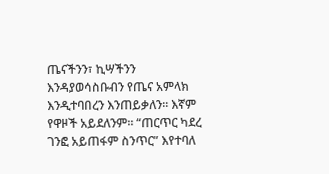ጤናችንን፣ ኪሣችንን እንዳያወሳስቡብን የጤና አምላክ እንዲተባበረን እንጠይቃለን፡፡ እኛም የዋዞች አይደለንም፡፡ “ጠርጥር ካደረ ገንፎ አይጠፋም ስንጥር” እየተባለ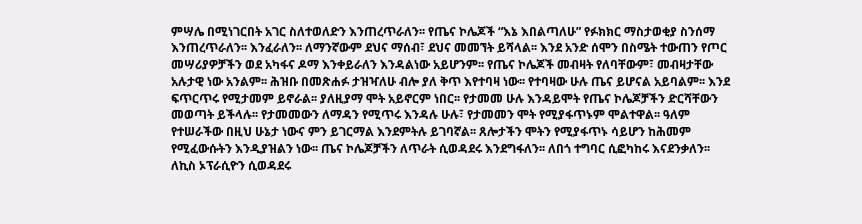ምሣሌ በሚነገርበት አገር ስለተወለድን እንጠረጥራለን፡፡ የጤና ኮሌጆች “እኔ እበልጣለሁ” የፉክክር ማስታወቂያ ስንሰማ እንጠረጥራለን፡፡ እንፈራለን፡፡ ለማንኛውም ደህና ማሰብ፣ ደህና መመኘት ይሻላል፡፡ እንደ አንድ ሰሞን በስሜት ተውጠን የጦር መሣሪያዎቻችን ወደ አካፋና ዶማ እንቀይራለን እንዳልነው አይሆንም፡፡ የጤና ኮሌጆች መብዛት የለባቸውም፣ መብዛታቸው አሉታዊ ነው አንልም፡፡ ሕዝቡ በመጽሐፉ ታዝዣለሁ ብሎ ያለ ቅጥ እየተባዛ ነው፡፡ የተባዛው ሁሉ ጤና ይሆናል አይባልም፡፡ እንደ ፍጥርጥሩ የሚታመም ይኖራል፡፡ ያለዚያማ ሞት አይኖርም ነበር፡፡ የታመመ ሁሉ እንዳይሞት የጤና ኮሌጆቻችን ድርሻቸውን መወጣት ይችላሉ፡፡ የታመመውን ለማዳን የሚጥሩ እንዳሉ ሁሉ፣ የታመመን ሞት የሚያፋጥኑም ሞልተዋል፡፡ ዓለም የተሠራችው በዚህ ሁኔታ ነውና ምን ይገርማል እንደምትሉ ይገባኛል፡፡ ጸሎታችን ሞትን የሚያፋጥኑ ሳይሆን ከሕመም የሚፈውሱትን እንዲያዝልን ነው፡፡ ጤና ኮሌጆቻችን ለጥራት ሲወዳደሩ እንደግፋለን፡፡ ለበጎ ተግባር ሲፎካከሩ እናደንቃለን፡፡ ለኪስ ኦፕራሲዮን ሲወዳደሩ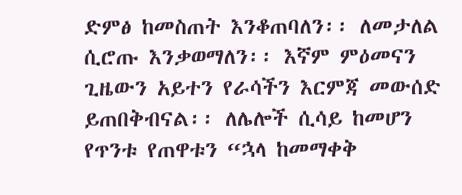ድምፅ ከመስጠት እንቆጠባለን፡፡ ለመታለል ሲሮጡ እንቃወማለን፡፡ እኛም ምዕመናን ጊዜውን አይተን የራሳችን እርምጃ መውሰድ ይጠበቅብናል፡፡ ለሌሎች ሲሳይ ከመሆን የጥንቱ የጠዋቱን “ኋላ ከመማቀቅ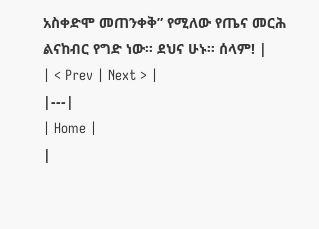አስቀድሞ መጠንቀቅ” የሚለው የጤና መርሕ ልናከብር የግድ ነው፡፡ ደህና ሁኑ፡፡ ሰላም! |
| < Prev | Next > |
|---|
| Home |
|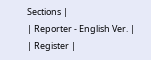Sections |
| Reporter - English Ver. |
| Register |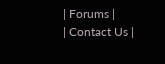| Forums |
| Contact Us |